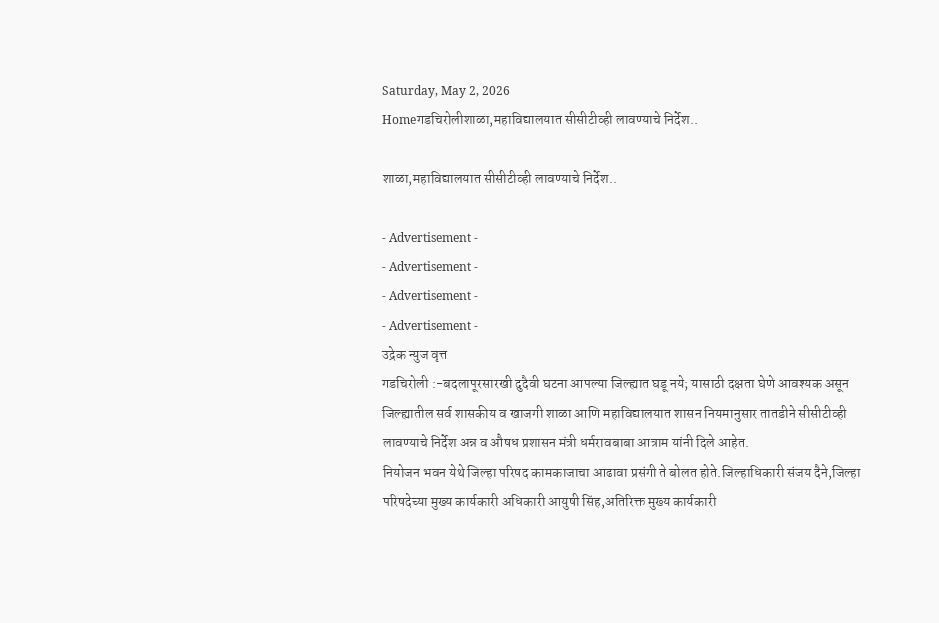Saturday, May 2, 2026
Homeगडचिरोलीशाळा,महाविद्यालयात सीसीटीव्ही लावण्याचे निर्देश..

शाळा,महाविद्यालयात सीसीटीव्ही लावण्याचे निर्देश..

- Advertisement -
- Advertisement -
- Advertisement -
- Advertisement -
उद्रेक न्युज वृत्त
गडचिरोली :-बदलापूरसारखी दुदैवी घटना आपल्या जिल्ह्यात घडू नये; यासाठी दक्षता घेणे आवश्यक असून जिल्ह्यातील सर्व शासकीय व खाजगी शाळा आणि महाविद्यालयात शासन नियमानुसार तातडीने सीसीटीव्ही लावण्याचे निर्देश अन्न व औषध प्रशासन मंत्री धर्मरावबाबा आत्राम यांनी दिले आहेत.
नियोजन भवन येथे जिल्हा परिषद कामकाजाचा आढावा प्रसंगी ते बोलत होते.जिल्हाधिकारी संजय दैने,जिल्हा परिषदेच्या मुख्य कार्यकारी अधिकारी आयुषी सिंह,अतिरिक्त मुख्य कार्यकारी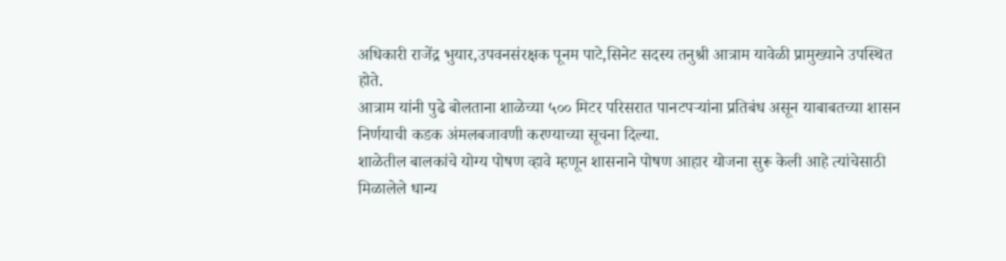अधिकारी राजेंद्र भुयार,उपवनसंरक्षक पूनम पाटे,सिनेट सदस्य तनुश्री आत्राम यावेळी प्रामुख्याने उपस्थित होते.
आत्राम यांनी पुढे बोलताना शाळेच्या ५०० मिटर परिसरात पानटपऱ्यांना प्रतिबंध असून याबाबतच्या शासन निर्णयाची कडक अंमलबजावणी करण्याच्या सूचना दिल्या.
शाळेतील बालकांचे योग्य पोषण व्हावे म्हणून शासनाने पोषण आहार योजना सुरू केली आहे त्यांचेसाठी मिळालेले धान्य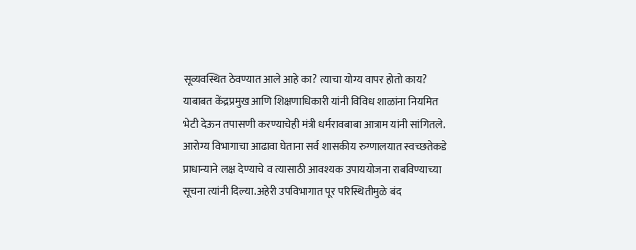सूव्यवस्थित ठेवण्यात आले आहे का? त्याचा योग्य वापर होतो काय? याबाबत केंद्रप्रमुख आणि शिक्षणाधिकारी यांनी विविध शाळांना नियमित भेटी देऊन तपासणी करण्याचेही मंत्री धर्मरावबाबा आत्राम यांनी सांगितले.
आरोग्य विभागाचा आढावा घेताना सर्व शासकीय रुग्णालयात स्वच्छतेकडे प्राधान्याने लक्ष देण्याचे व त्यासाठी आवश्यक उपाययोजना राबविण्याच्या सूचना त्यांनी दिल्या.अहेरी उपविभागात पूर परिस्थितीमुळे बंद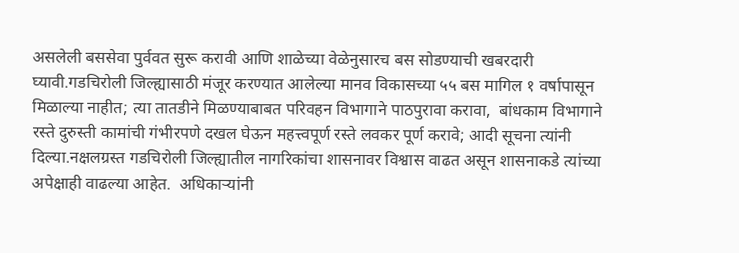असलेली बससेवा पुर्ववत सुरू करावी आणि शाळेच्या वेळेनुसारच बस सोडण्याची खबरदारी घ्यावी.गडचिरोली जिल्ह्यासाठी मंजूर करण्यात आलेल्या मानव विकासच्या ५५ बस मागिल १ वर्षापासून मिळाल्या नाहीत; त्या तातडीने मिळण्याबाबत परिवहन विभागाने पाठपुरावा करावा,  बांधकाम विभागाने रस्ते दुरुस्ती कामांची गंभीरपणे दखल घेऊन महत्त्वपूर्ण रस्ते लवकर पूर्ण करावे; आदी सूचना त्यांनी दिल्या.नक्षलग्रस्त गडचिरोली जिल्ह्यातील नागरिकांचा शासनावर विश्वास वाढत असून शासनाकडे त्यांच्या अपेक्षाही वाढल्या आहेत.  अधिकाऱ्यांनी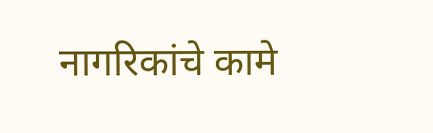नागरिकांचे कामे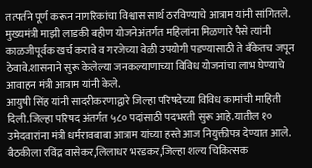तत्पर्तने पूर्ण करून नागरिकांचा विश्वास सार्थ ठरविण्याचे आत्राम यांनी सांगितले.
मुख्यमंत्री माझी लाडकी बहीण योजनेअंतर्गत महिलांना मिळणारे पैसे त्यांनी काळजीपूर्वक खर्च करावे व गरजेच्या वेळी उपयोगी पडण्यासाठी ते बँकेतच जपून ठेवावे.शासनाने सुरू केलेल्या जनकल्याणाच्या विविध योजनांचा लाभ घेण्याचे आवाहन मंत्री आत्राम यांनी केले.
आयुषी सिंह यांनी सादरीकरणाद्वारे जिल्हा परिषदेच्या विविध कामांची माहिती दिली.जिल्हा परिषद अंतर्गत ५८० पदांसाठी पदभरती सुरू आहे.यातील १० उमेदवारांना मंत्री धर्मरावबाबा आत्राम यांच्या हस्ते आज नियुक्तीपत्र देण्यात आले.
बैठकीला रविंद्र वासेकर,लिलाधर भरडकर,जिल्हा शल्य चिकित्सक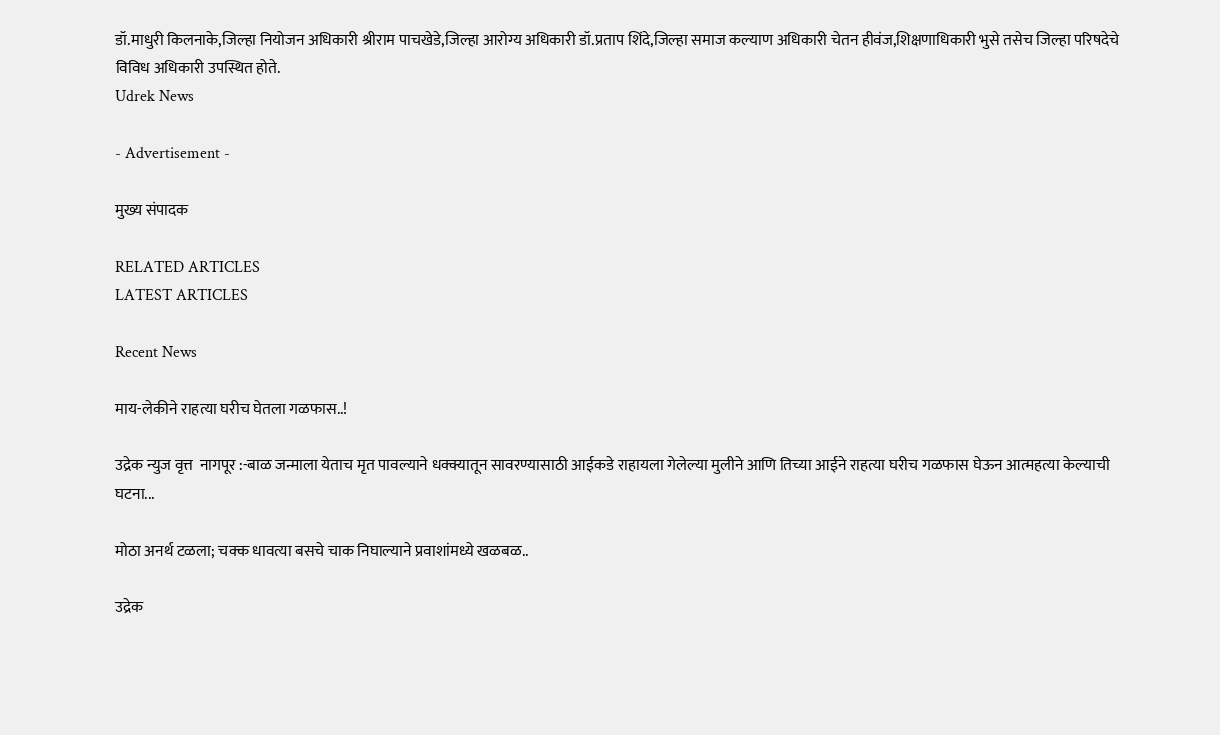डॉ.माधुरी किलनाके,जिल्हा नियोजन अधिकारी श्रीराम पाचखेडे,जिल्हा आरोग्य अधिकारी डॉ.प्रताप शिंदे,जिल्हा समाज कल्याण अधिकारी चेतन हीवंज,शिक्षणाधिकारी भुसे तसेच जिल्हा परिषदेचे विविध अधिकारी उपस्थित होते.
Udrek News

- Advertisement -

मुख्य संपादक

RELATED ARTICLES
LATEST ARTICLES

Recent News

माय-लेकीने राहत्या घरीच घेतला गळफास..!

उद्रेक न्युज वृत्त  नागपूर :-बाळ जन्माला येताच मृत पावल्याने धक्क्यातून सावरण्यासाठी आईकडे राहायला गेलेल्या मुलीने आणि तिच्या आईने राहत्या घरीच गळफास घेऊन आत्महत्या केल्याची घटना...

मोठा अनर्थ टळला; चक्क धावत्या बसचे चाक निघाल्याने प्रवाशांमध्ये खळबळ..

उद्रेक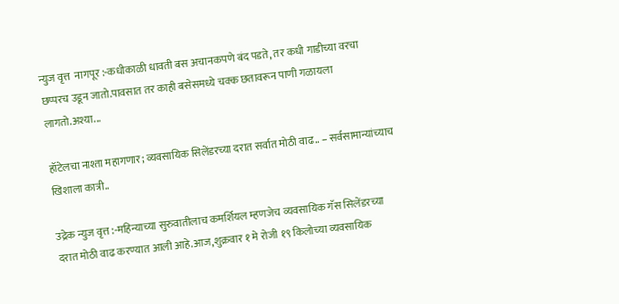न्युज वृत्त  नागपूर :-कधीकाळी धावती बस अचानकपणे बंद पडते, तर कधी गाडीच्या वरचा छप्परच उडून जातो.पावसात तर काही बसेसमध्ये चक्क छतावरून पाणी गळायला लागतो.अश्या...

हॉटेलचा नाश्ता महागणार; व्यवसायिक सिलेंडरच्या दरात सर्वात मोठी वाढ.. – सर्वसामान्यांच्याच खिशाला कात्री..

उद्रेक न्युज वृत्त :-महिन्याच्या सुरुवातीलाच कमर्शियल म्हणजेच व्यवसायिक गॅस सिलेंडरच्या दरात मोठी वाढ करण्यात आली आहे.आज,शुक्रवार १ मे रोजी १९ किलोच्या व्यवसायिक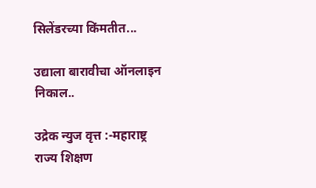सिलेंडरच्या किंमतीत...

उद्याला बारावीचा ऑनलाइन निकाल..

उद्रेक न्युज वृत्त :-महाराष्ट्र राज्य शिक्षण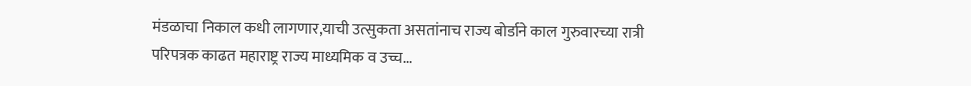मंडळाचा निकाल कधी लागणार,याची उत्सुकता असतांनाच राज्य बोर्डाने काल गुरुवारच्या रात्री परिपत्रक काढत महाराष्ट्र राज्य माध्यमिक व उच्च...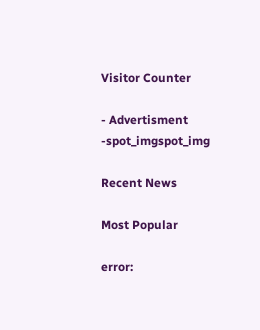Visitor Counter

- Advertisment -spot_imgspot_img

Recent News

Most Popular

error: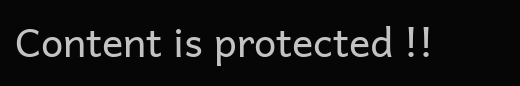Content is protected !!